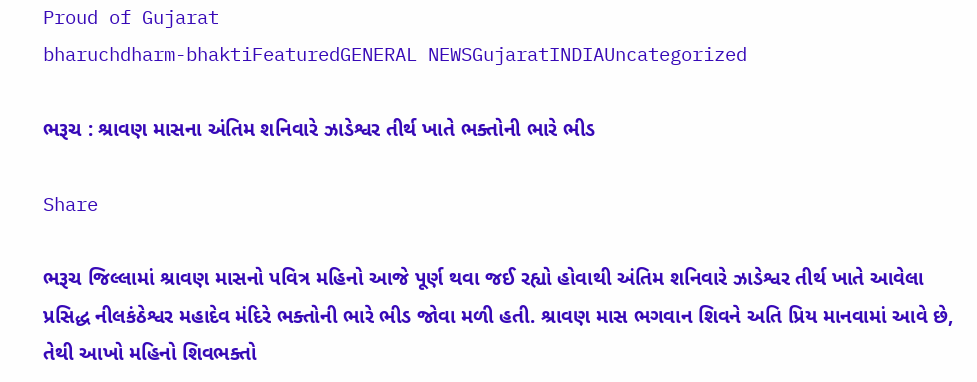Proud of Gujarat
bharuchdharm-bhaktiFeaturedGENERAL NEWSGujaratINDIAUncategorized

ભરૂચ : શ્રાવણ માસના અંતિમ શનિવારે ઝાડેશ્વર તીર્થ ખાતે ભક્તોની ભારે ભીડ

Share

ભરૂચ જિલ્લામાં શ્રાવણ માસનો પવિત્ર મહિનો આજે પૂર્ણ થવા જઈ રહ્યો હોવાથી અંતિમ શનિવારે ઝાડેશ્વર તીર્થ ખાતે આવેલા પ્રસિદ્ધ નીલકંઠેશ્વર મહાદેવ મંદિરે ભક્તોની ભારે ભીડ જોવા મળી હતી. શ્રાવણ માસ ભગવાન શિવને અતિ પ્રિય માનવામાં આવે છે, તેથી આખો મહિનો શિવભક્તો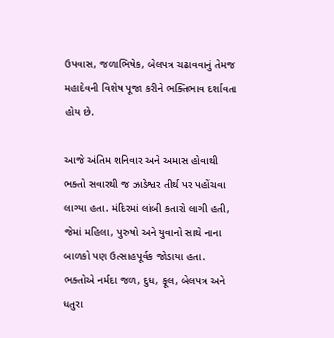ઉપવાસ, જળાભિષેક, બેલપત્ર ચઢાવવાનું તેમજ મહાદેવની વિશેષ પૂજા કરીને ભક્તિભાવ દર્શાવતા હોય છે.

આજે અંતિમ શનિવાર અને અમાસ હોવાથી ભક્તો સવારથી જ ઝાડેશ્વર તીર્થ પર પહોંચવા લાગ્યા હતા. મંદિરમાં લાંબી કતારો લાગી હતી, જેમાં મહિલા, પુરુષો અને યુવાનો સાથે નાના બાળકો પણ ઉત્સાહપૂર્વક જોડાયા હતા. ભક્તોએ નર્મદા જળ, દુધ, ફૂલ, બેલપત્ર અને ધતુરા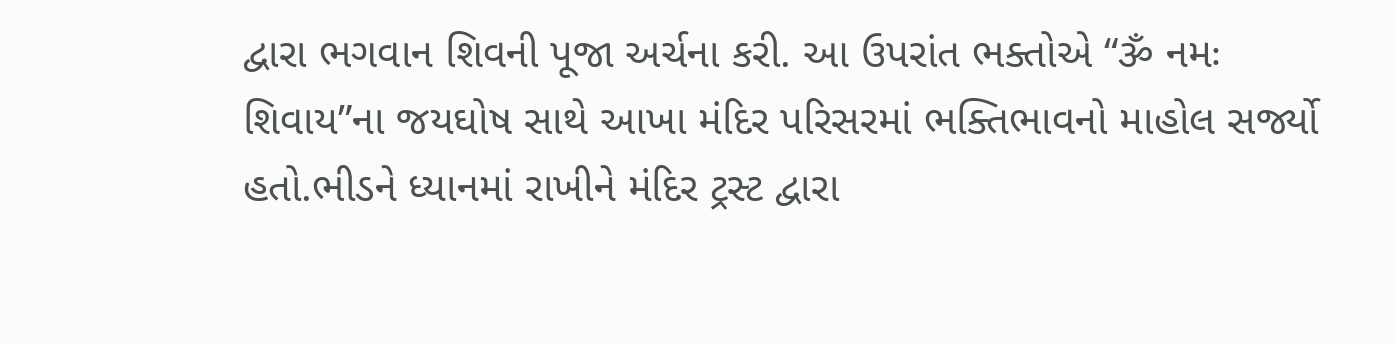દ્વારા ભગવાન શિવની પૂજા અર્ચના કરી. આ ઉપરાંત ભક્તોએ “ૐ નમઃ શિવાય”ના જયઘોષ સાથે આખા મંદિર પરિસરમાં ભક્તિભાવનો માહોલ સર્જ્યો હતો.ભીડને ધ્યાનમાં રાખીને મંદિર ટ્રસ્ટ દ્વારા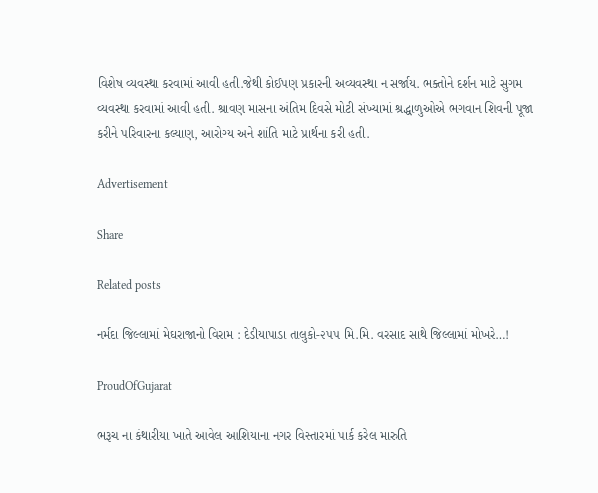વિશેષ વ્યવસ્થા કરવામાં આવી હતી.જેથી કોઈપણ પ્રકારની અવ્યવસ્થા ન સર્જાય. ભક્તોને દર્શન માટે સુગમ વ્યવસ્થા કરવામાં આવી હતી. શ્રાવણ માસના અંતિમ દિવસે મોટી સંખ્યામાં શ્રદ્ધાળુઓએ ભગવાન શિવની પૂજા કરીને પરિવારના કલ્યાણ, આરોગ્ય અને શાંતિ માટે પ્રાર્થના કરી હતી.

Advertisement

Share

Related posts

નર્મદા જિલ્લામાં મેઘરાજાનો વિરામ : દેડીયાપાડા તાલુકો-૨૫૫ મિ.મિ. વરસાદ સાથે જિલ્લામાં મોખરે…!

ProudOfGujarat

ભરૂચ ના કંથારીયા ખાતે આવેલ આશિયાના નગર વિસ્તારમાં પાર્ક કરેલ મારુતિ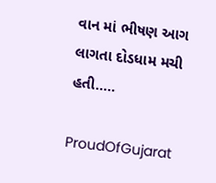વાન માં ભીષણ આગ લાગતા દોડધામ મચી હતી…..

ProudOfGujarat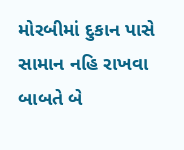મોરબીમાં દુકાન પાસે સામાન નહિ રાખવા બાબતે બે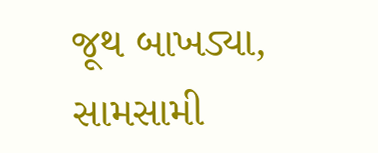જૂથ બાખડ્યા, સામસામી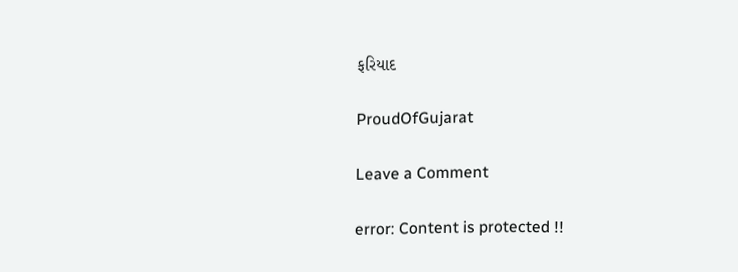ફરિયાદ

ProudOfGujarat

Leave a Comment

error: Content is protected !!